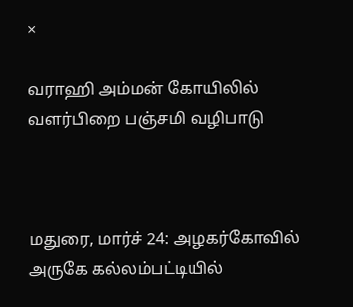×

வராஹி அம்மன் கோயிலில் வளர்பிறை பஞ்சமி வழிபாடு



மதுரை, மார்ச் 24: அழகர்கோவில் அருகே கல்லம்பட்டியில்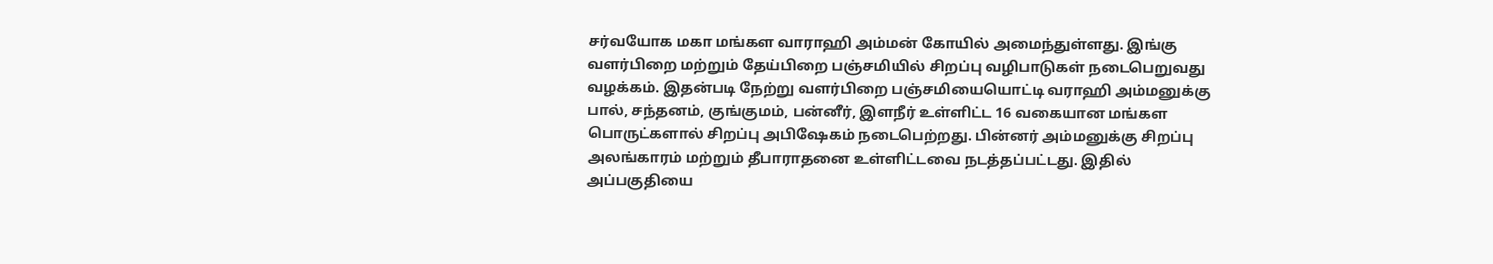சர்வயோக மகா மங்கள வாராஹி அம்மன் கோயில் அமைந்துள்ளது. இங்கு வளர்பிறை மற்றும் தேய்பிறை பஞ்சமியில் சிறப்பு வழிபாடுகள் நடைபெறுவது வழக்கம். இதன்படி நேற்று வளர்பிறை பஞ்சமியையொட்டி வராஹி அம்மனுக்கு பால், சந்தனம், குங்குமம், பன்னீர், இளநீர் உள்ளிட்ட 16 வகையான மங்கள பொருட்களால் சிறப்பு அபிஷேகம் நடைபெற்றது. பின்னர் அம்மனுக்கு சிறப்பு அலங்காரம் மற்றும் தீபாராதனை உள்ளிட்டவை நடத்தப்பட்டது. இதில் அப்பகுதியை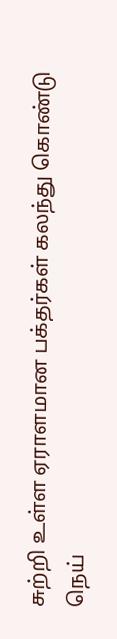சுற்றி உள்ள ஏராளமான பக்தர்கள் கலந்து கொண்டு நெய்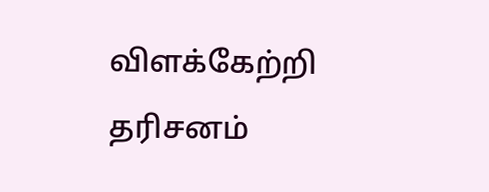விளக்கேற்றி தரிசனம்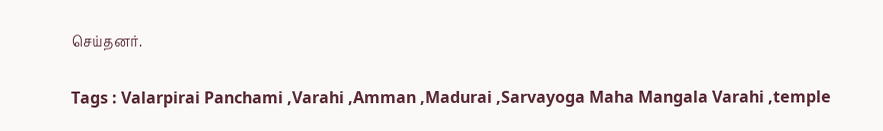செய்தனர்.

Tags : Valarpirai Panchami ,Varahi ,Amman ,Madurai ,Sarvayoga Maha Mangala Varahi ,temple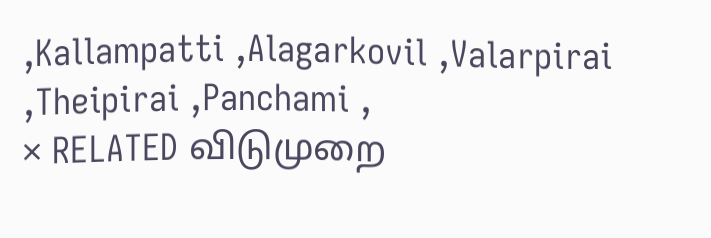,Kallampatti ,Alagarkovil ,Valarpirai ,Theipirai ,Panchami ,
× RELATED விடுமுறை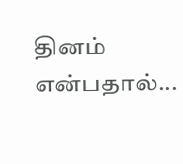தினம் என்பதால்...